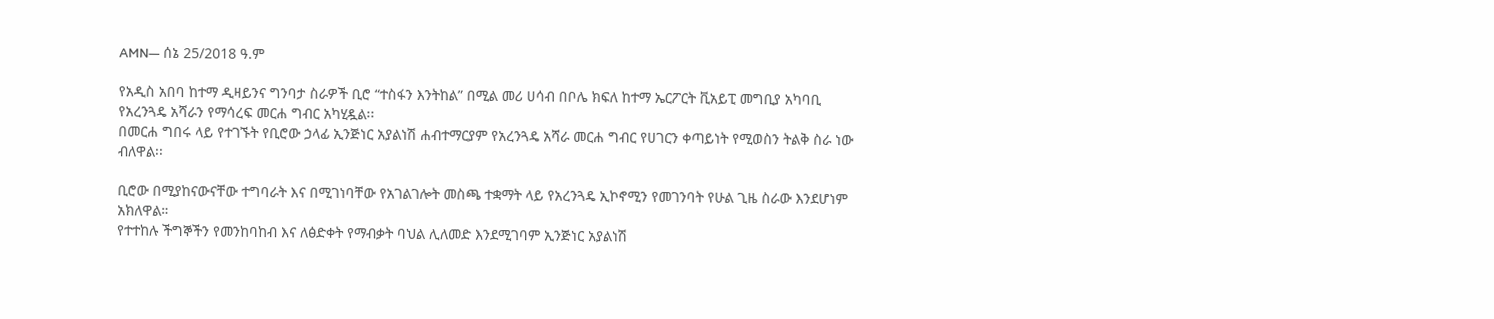AMN— ሰኔ 25/2018 ዓ.ም

የአዲስ አበባ ከተማ ዲዛይንና ግንባታ ስራዎች ቢሮ “ተስፋን እንትከል” በሚል መሪ ሀሳብ በቦሌ ክፍለ ከተማ ኤርፖርት ቪአይፒ መግቢያ አካባቢ የአረንጓዴ አሻራን የማሳረፍ መርሐ ግብር አካሂዷል፡፡
በመርሐ ግበሩ ላይ የተገኙት የቢሮው ኃላፊ ኢንጅነር አያልነሽ ሐብተማርያም የአረንጓዴ አሻራ መርሐ ግብር የሀገርን ቀጣይነት የሚወስን ትልቅ ስራ ነው ብለዋል፡፡

ቢሮው በሚያከናውናቸው ተግባራት እና በሚገነባቸው የአገልገሎት መስጫ ተቋማት ላይ የአረንጓዴ ኢኮኖሚን የመገንባት የሁል ጊዜ ስራው እንደሆነም አክለዋል።
የተተከሉ ችግኞችን የመንከባከብ እና ለፅድቀት የማብቃት ባህል ሊለመድ እንደሚገባም ኢንጅነር አያልነሽ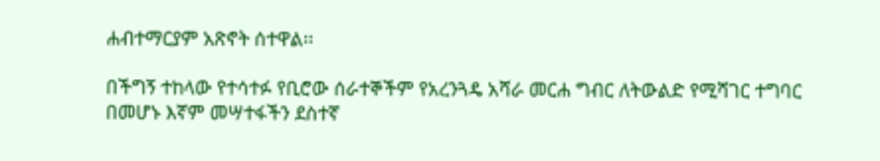ሐብተማርያም አጽኖት ሰተዋል፡፡

በችግኝ ተከላው የተሳተፉ የቢሮው ሰራተኞችም የአረንጓዴ አሻራ መርሐ ግብር ለትውልድ የሚሻገር ተግባር በመሆኑ እኛም መሣተፋችን ደስተኛ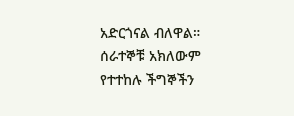አድርጎናል ብለዋል።
ሰራተኞቹ አክለውም የተተከሉ ችግኞችን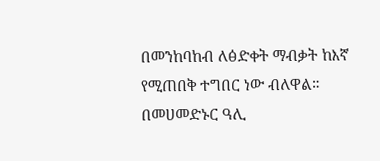በመንከባከብ ለፅድቀት ማብቃት ከእኛ የሚጠበቅ ተግበር ነው ብለዋል።
በመሀመድኑር ዓሊ